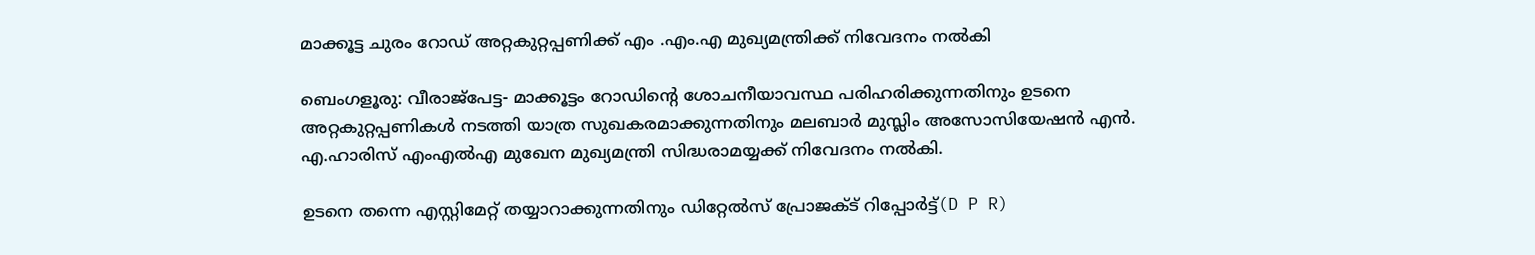മാക്കൂട്ട ചുരം റോഡ് അറ്റകുറ്റപ്പണിക്ക് എം .എം.എ മുഖ്യമന്ത്രിക്ക് നിവേദനം നൽകി

ബെംഗളൂരു: വീരാജ്‌പേട്ട- മാക്കൂട്ടം റോഡിന്റെ ശോചനീയാവസ്ഥ പരിഹരിക്കുന്നതിനും ഉടനെ അറ്റകുറ്റപ്പണികൾ നടത്തി യാത്ര സുഖകരമാക്കുന്നതിനും മലബാർ മുസ്ലിം അസോസിയേഷൻ എൻ. എ.ഹാരിസ് എംഎൽഎ മുഖേന മുഖ്യമന്ത്രി സിദ്ധരാമയ്യക്ക് നിവേദനം നൽകി.

ഉടനെ തന്നെ എസ്റ്റിമേറ്റ് തയ്യാറാക്കുന്നതിനും ഡിറ്റേൽസ് പ്രോജക്ട് റിപ്പോർട്ട്(D P R)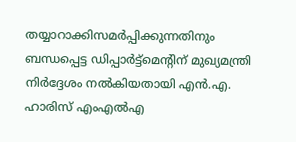തയ്യാറാക്കിസമർപ്പിക്കുന്നതിനും ബന്ധപ്പെട്ട ഡിപ്പാർട്ട്മെന്റിന് മുഖ്യമന്ത്രി നിർദ്ദേശം നൽകിയതായി എൻ.എ. ഹാരിസ് എംഎൽഎ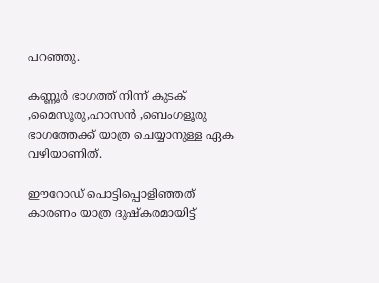പറഞ്ഞു.

കണ്ണൂർ ഭാഗത്ത്‌ നിന്ന് കുടക്‌ ,മൈസൂരു,ഹാസൻ ,ബെംഗളൂരു ഭാഗത്തേക്ക്‌ യാത്ര ചെയ്യാനുള്ള ഏക വഴിയാണിത്‌.

ഈറോഡ്‌ പൊട്ടിപ്പൊളിഞ്ഞത് കാരണം യാത്ര ദുഷ്കരമായിട്ട്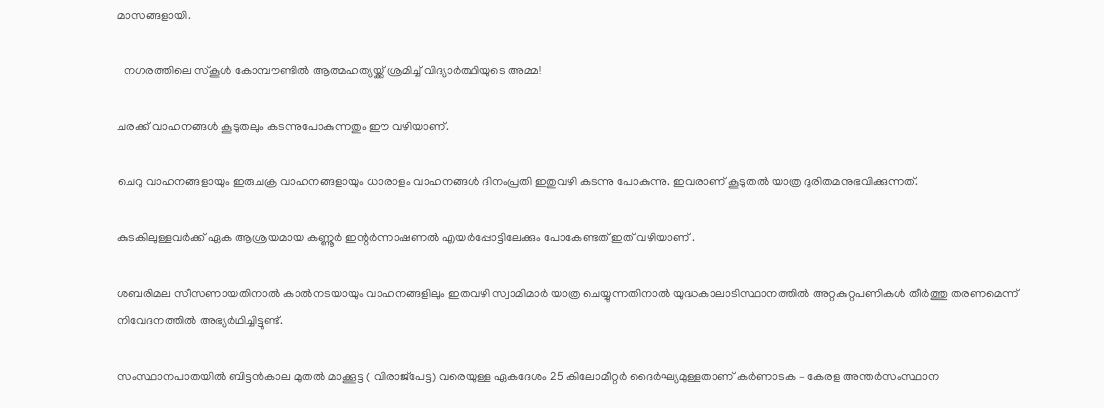മാസങ്ങളായി.

  നഗരത്തിലെ സ്കൂൾ കോമ്പൗണ്ടിൽ ആത്മഹത്യയ്ക്ക് ശ്രമിച്ച് വിദ്യാർത്ഥിയുടെ അമ്മ!

ചരക്ക് വാഹനങ്ങൾ കൂടുതലും കടന്നുപോകുന്നതും ഈ വഴിയാണ്.

ചെറു വാഹനങ്ങളായും ഇരുചക്ര വാഹനങ്ങളായും ധാരാളം വാഹനങ്ങൾ ദിനംപ്രതി ഇതുവഴി കടന്നു പോകുന്നു. ഇവരാണ് കൂടുതൽ യാത്ര ദുരിതമനുഭവിക്കുന്നത്.

കുടകിലുള്ളവർക്ക്‌ ഏക ആശ്രയമായ കണ്ണൂർ ഇന്റർന്നാഷണൽ എയർപ്പോട്ടിലേക്കും പോകേണ്ടത്‌ ഇത്‌ വഴിയാണ് .

ശബരിമല സീസണായതിനാൽ കാൽനടയായും വാഹനങ്ങളിലും ഇതവഴി സ്വാമിമാർ യാത്ര ചെയ്യുന്നതിനാൽ യുദ്ധകാലാടിസ്ഥാനത്തിൽ അറ്റകുറ്റപണികൾ തീർത്തു തരണമെന്ന് നിവേദനത്തിൽ അഭ്യർഥിച്ചിട്ടുണ്ട്.

സംസ്ഥാനപാതയിൽ ബിട്ടൻകാല മുതൽ മാക്കൂട്ട ( വിരാജ്‌പേട്ട) വരെയുള്ള ഏകദേശം 25 കിലോമീറ്റർ ദൈർഘ്യമുള്ളതാണ് കർണാടക – കേരള അന്തർസംസ്ഥാന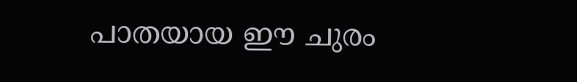പാതയായ ഈ ചുരം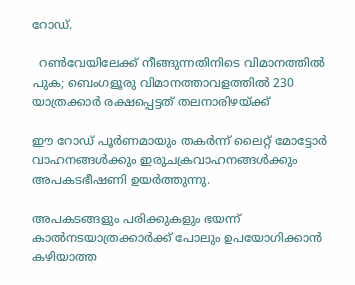റോഡ്.

  റൺവേയിലേക്ക് നീങ്ങുന്നതിനിടെ വിമാനത്തിൽ പുക; ബെംഗളൂരു വിമാനത്താവളത്തിൽ 230 യാത്രക്കാർ രക്ഷപ്പെട്ടത് തലനാരിഴയ്ക്ക്

ഈ റോഡ് പൂർണമായും തകർന്ന് ലൈറ്റ് മോട്ടോർ വാഹനങ്ങൾക്കും ഇരുചക്രവാഹനങ്ങൾക്കും അപകടഭീഷണി ഉയർത്തുന്നു.

അപകടങ്ങളും പരിക്കുകളും ഭയന്ന് കാൽനടയാത്രക്കാർക്ക് പോലും ഉപയോഗിക്കാൻ കഴിയാത്ത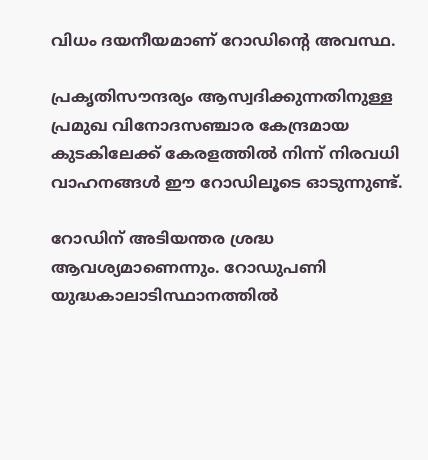വിധം ദയനീയമാണ് റോഡിന്റെ അവസ്ഥ.

പ്രകൃതിസൗന്ദര്യം ആസ്വദിക്കുന്നതിനുള്ള പ്രമുഖ വിനോദസഞ്ചാര കേന്ദ്രമായ കുടകിലേക്ക് കേരളത്തിൽ നിന്ന് നിരവധി വാഹനങ്ങൾ ഈ റോഡിലൂടെ ഓടുന്നുണ്ട്.

റോഡിന് അടിയന്തര ശ്രദ്ധ ആവശ്യമാണെന്നും. റോഡുപണി യുദ്ധകാലാടിസ്ഥാനത്തിൽ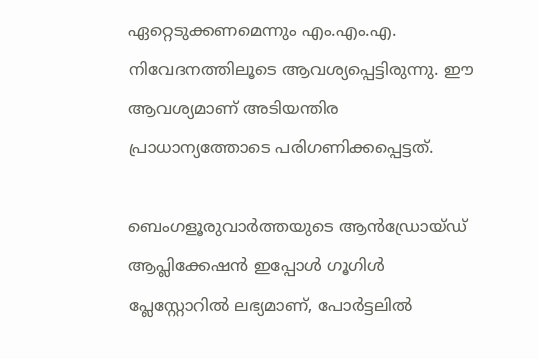ഏറ്റെടുക്കണമെന്നും എം.എം.എ. നിവേദനത്തിലൂടെ ആവശ്യപ്പെട്ടിരുന്നു. ഈ ആവശ്യമാണ് അടിയന്തിര പ്രാധാന്യത്തോടെ പരിഗണിക്കപ്പെട്ടത്.

ബെംഗളൂരുവാർത്തയുടെ ആൻഡ്രോയ്ഡ് ആപ്ലിക്കേഷൻ ഇപ്പോൾ ഗൂഗിൾ പ്ലേസ്റ്റോറിൽ ലഭ്യമാണ്, പോർട്ടലിൽ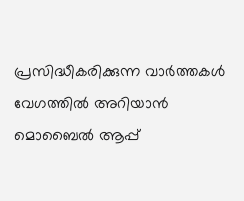പ്രസിദ്ധീകരിക്കുന്ന വാർത്തകൾ വേഗത്തിൽ അറിയാൻ മൊബൈൽ ആപ്പ്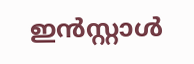ഇൻസ്റ്റാൾ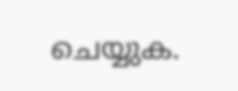ചെയ്യുക.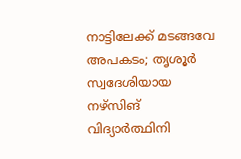നാട്ടിലേക്ക് മടങ്ങവേ അപകടം; തൃശൂർ സ്വദേശിയായ നഴ്സിങ് വിദ്യാർത്ഥിനി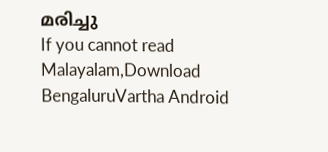മരിച്ചു
If you cannot read Malayalam,Download BengaluruVartha Android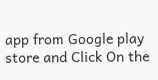app from Google play store and Click On the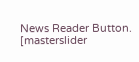News Reader Button. [masterslider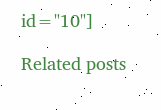id="10"]

Related posts